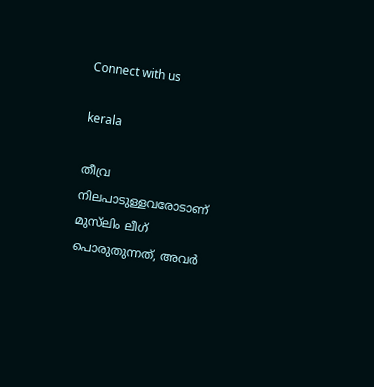Connect with us

kerala

തീവ്ര നിലപാടുള്ളവരോടാണ് മുസ്‌ലിം ലീഗ് പൊരുതുന്നത്, അവർ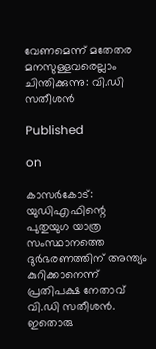വേണമെന്ന് മതേതര മനസുള്ളവരെല്ലാം ചിന്തിക്കുന്നു: വി.ഡി സതീശന്‍

Published

on

കാസർകോട്: യുഡിഎഫിന്റെ പുതുയുഗ യാത്ര സംസ്ഥാനത്തെ ദുർഭരണത്തിന് അന്ത്യം കുറിക്കാനെന്ന് പ്രതിപക്ഷ നേതാവ് വി.ഡി സതീശൻ. ഇതൊരു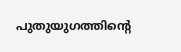പുതുയുഗത്തിന്റെ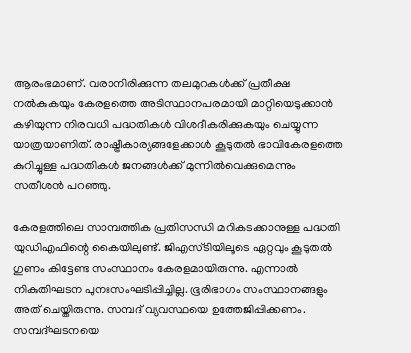ആരംഭമാണ്. വരാനിരിക്കുന്ന തലമുറകൾക്ക് പ്രതീക്ഷ നൽകുകയും കേരളത്തെ അടിസ്ഥാനപരമായി മാറ്റിയെടുക്കാൻ കഴിയുന്ന നിരവധി പദ്ധതികൾ വിശദീകരിക്കുകയും ചെയ്യുന്ന യാത്രയാണിത്. രാഷ്ട്രീകാര്യങ്ങളേക്കാൾ കൂടുതൽ ഭാവികേരളത്തെ കുറിച്ചുള്ള പദ്ധതികൾ ജനങ്ങൾക്ക് മുന്നിൽവെക്കുമെന്നും സതീശൻ പറ‍ഞ്ഞു.

കേരളത്തിലെ സാമ്പത്തിക പ്രതിസന്ധി മറികടക്കാനുള്ള പദ്ധതി യുഡിഎഫിന്റെ കൈയിലുണ്ട്. ജിഎസ്ടിയിലൂടെ ഏറ്റവും കൂടുതൽ ഗുണം കിട്ടേണ്ട സംസ്ഥാനം കേരളമായിരുന്നു. എന്നാൽ നികുതിഘടന പുനഃസംഘടിപ്പിച്ചില്ല. ഭൂരിഭാഗം സംസ്ഥാനങ്ങളും അത് ചെയ്തിരുന്നു. സമ്പദ് വ്യവസ്ഥയെ ഉത്തേജിപ്പിക്കണം. സമ്പദ്ഘടനയെ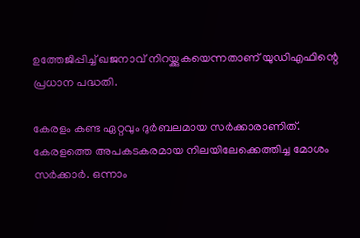ഉത്തേജിപ്പിച്ച് ഖജനാവ് നിറയ്ക്കുകയെന്നതാണ് യുഡിഎഫിന്റെ പ്രധാന പദ്ധതി.

കേരളം കണ്ട ഏറ്റവും ദുർബലമായ സർക്കാരാണിത്. കേരളത്തെ അപകടകരമായ നിലയിലേക്കെത്തിച്ച മോശം സർക്കാർ. ഒന്നാം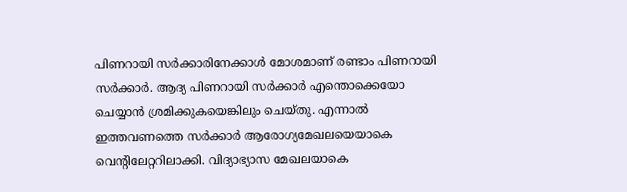പിണറായി സർക്കാരിനേക്കാൾ മോശമാണ് രണ്ടാം പിണറായി സർക്കാർ. ആദ്യ പിണറായി സർക്കാർ എന്തൊക്കെയോ ചെയ്യാൻ ശ്രമിക്കുകയെങ്കിലും ചെയ്തു. എന്നാൽ ഇത്തവണത്തെ സർക്കാർ ആരോഗ്യമേഖലയെയാകെ വെന്റിലേറ്ററിലാക്കി. വിദ്യാഭ്യാസ മേഖലയാകെ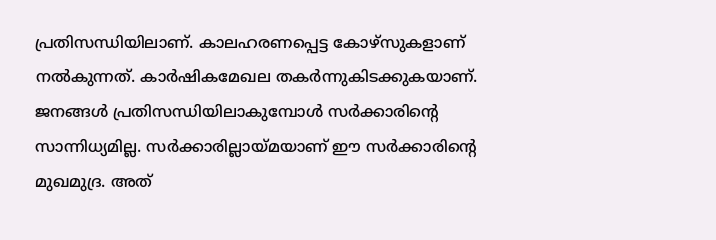പ്രതിസന്ധിയിലാണ്. കാലഹരണപ്പെട്ട കോഴ്‌സുകളാണ് നൽകുന്നത്. കാർഷികമേഖല തകർന്നുകിടക്കുകയാണ്. ജനങ്ങൾ പ്രതിസന്ധിയിലാകുമ്പോൾ സർക്കാരിന്റെ സാന്നിധ്യമില്ല. സർക്കാരില്ലായ്മയാണ് ഈ സർക്കാരിന്റെ മുഖമുദ്ര. അത്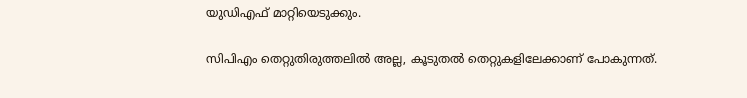യുഡിഎഫ് മാറ്റിയെടുക്കും.

സിപിഎം തെറ്റുതിരുത്തലിൽ അല്ല, കൂടുതൽ തെറ്റുകളിലേക്കാണ് പോകുന്നത്.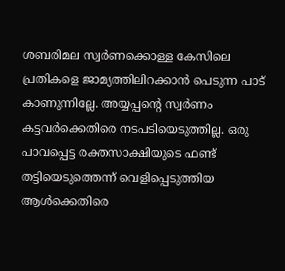ശബരിമല സ്വർണക്കൊള്ള കേസിലെ പ്രതികളെ ജാമ്യത്തിലിറക്കാൻ പെടുന്ന പാട് കാണുന്നില്ലേ. അയ്യപ്പന്റെ സ്വർണം കട്ടവർക്കെതിരെ നടപടിയെടുത്തില്ല. ഒരു പാവപ്പെട്ട രക്തസാക്ഷിയുടെ ഫണ്ട് തട്ടിയെടുത്തെന്ന് വെളിപ്പെടുത്തിയ ആൾക്കെതിരെ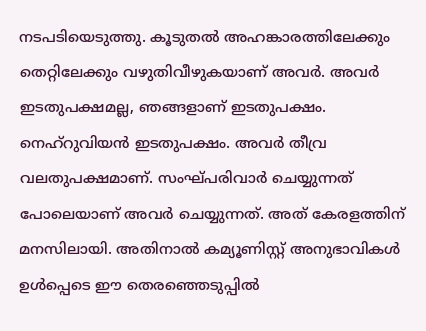നടപടിയെടുത്തു. കൂടുതൽ അഹങ്കാരത്തിലേക്കും തെറ്റിലേക്കും വഴുതിവീഴുകയാണ് അവർ. അവർ ഇടതുപക്ഷമല്ല, ഞങ്ങളാണ് ഇടതുപക്ഷം. നെഹ്‌റുവിയൻ ഇടതുപക്ഷം. അവർ തീവ്ര വലതുപക്ഷമാണ്. സംഘ്പരിവാർ ചെയ്യുന്നത് പോലെയാണ് അവർ ചെയ്യുന്നത്. അത് കേരളത്തിന് മനസിലായി. അതിനാൽ കമ്യൂണിസ്റ്റ് അനുഭാവികൾ ഉൾപ്പെടെ ഈ തെരഞ്ഞെടുപ്പിൽ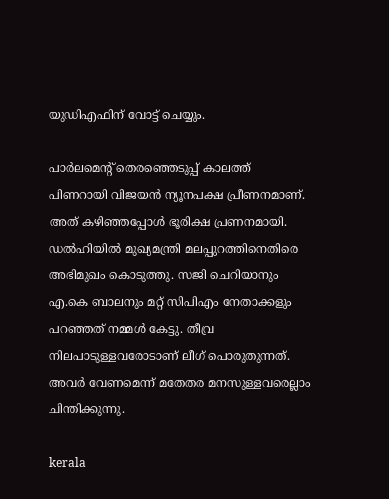യുഡിഎഫിന് വോട്ട് ചെയ്യും.

പാർലമെന്റ് തെരഞ്ഞെടുപ്പ് കാലത്ത് പിണറായി വിജയൻ ന്യൂനപക്ഷ പ്രീണനമാണ്. അത് കഴിഞ്ഞപ്പോൾ ഭൂരിക്ഷ പ്രണനമായി. ഡൽഹിയിൽ മുഖ്യമന്ത്രി മലപ്പുറത്തിനെതിരെ അഭിമുഖം കൊടുത്തു. സജി ചെറിയാനും എ.കെ ബാലനും മറ്റ് സിപിഎം നേതാക്കളും പറഞ്ഞത് നമ്മൾ കേട്ടു. തീവ്ര നിലപാടുള്ളവരോടാണ് ലീഗ് പൊരുതുന്നത്. അവർ വേണമെന്ന് മതേതര മനസുള്ളവരെല്ലാം ചിന്തിക്കുന്നു.

kerala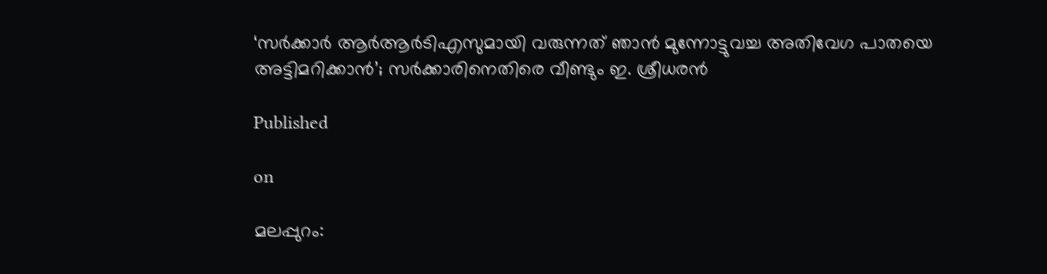‘സര്‍ക്കാര്‍ ആര്‍ആര്‍ടിഎസുമായി വരുന്നത് ഞാന്‍ മുന്നോട്ടുവച്ച അതിവേഗ പാതയെ അട്ടിമറിക്കാന്‍’; സര്‍ക്കാരിനെതിരെ വീണ്ടും ഇ. ശ്രീധരന്‍

Published

on

മലപ്പുറം: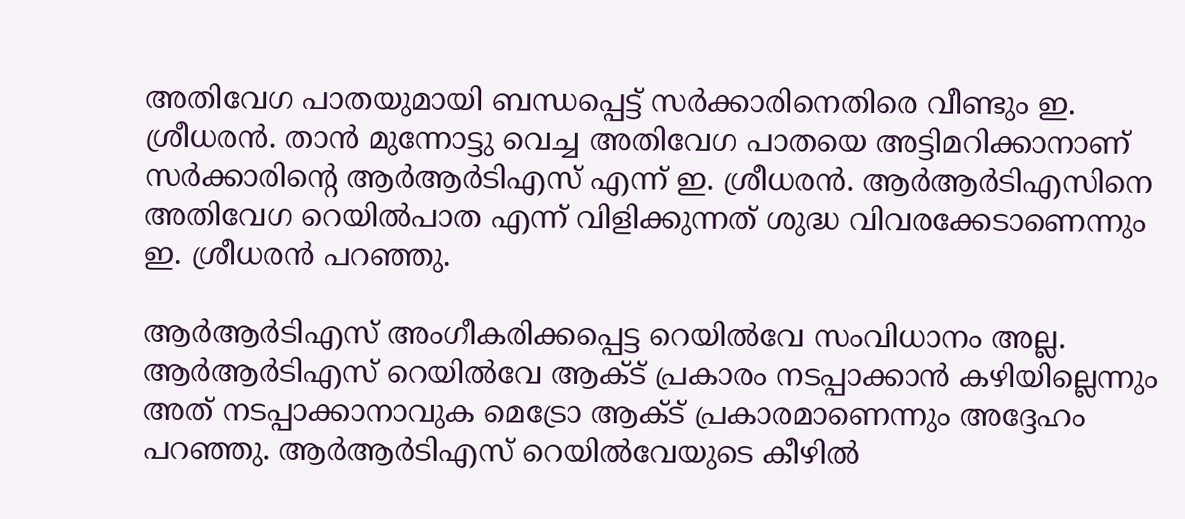അതിവേഗ പാതയുമായി ബന്ധപ്പെട്ട് സര്‍ക്കാരിനെതിരെ വീണ്ടും ഇ. ശ്രീധരന്‍. താന്‍ മുന്നോട്ടു വെച്ച അതിവേഗ പാതയെ അട്ടിമറിക്കാനാണ് സര്‍ക്കാരിന്റെ ആര്‍ആര്‍ടിഎസ് എന്ന് ഇ. ശ്രീധരന്‍. ആര്‍ആര്‍ടിഎസിനെ അതിവേഗ റെയില്‍പാത എന്ന് വിളിക്കുന്നത് ശുദ്ധ വിവരക്കേടാണെന്നും ഇ. ശ്രീധരന്‍ പറഞ്ഞു.

ആര്‍ആര്‍ടിഎസ് അംഗീകരിക്കപ്പെട്ട റെയില്‍വേ സംവിധാനം അല്ല. ആര്‍ആര്‍ടിഎസ് റെയില്‍വേ ആക്ട് പ്രകാരം നടപ്പാക്കാന്‍ കഴിയില്ലെന്നും അത് നടപ്പാക്കാനാവുക മെട്രോ ആക്ട് പ്രകാരമാണെന്നും അദ്ദേഹം പറഞ്ഞു. ആര്‍ആര്‍ടിഎസ് റെയില്‍വേയുടെ കീഴില്‍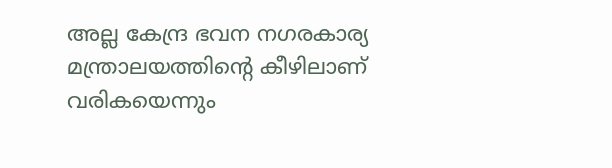അല്ല കേന്ദ്ര ഭവന നഗരകാര്യ മന്ത്രാലയത്തിന്റെ കീഴിലാണ് വരികയെന്നും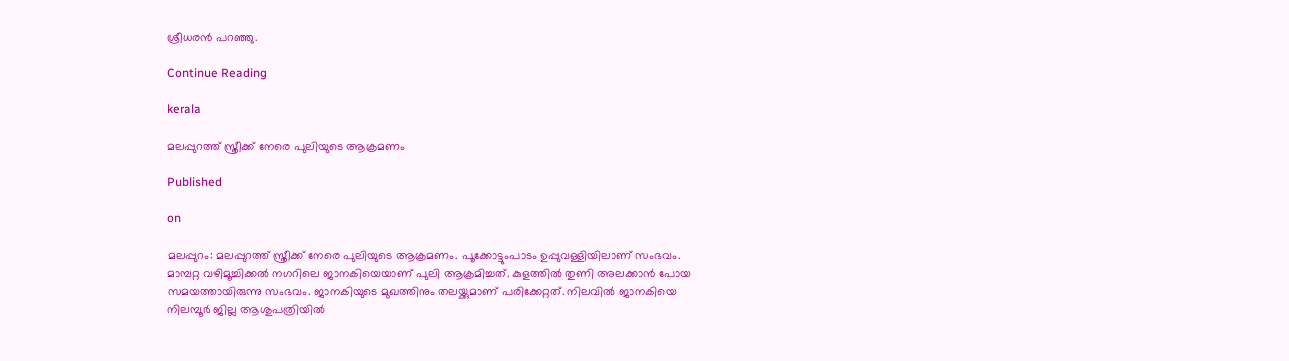ശ്രീധരന്‍ പറഞ്ഞു.

Continue Reading

kerala

മലപ്പുറത്ത് സ്ത്രീക്ക് നേരെ പുലിയുടെ ആക്രമണം

Published

on

മലപ്പുറം: മലപ്പുറത്ത് സ്ത്രീക്ക് നേരെ പുലിയുടെ ആക്രമണം. പൂക്കോട്ടുംപാടം ഉപ്പുവള്ളിയിലാണ് സംഭവം. മാമ്പറ്റ വഴിമൂച്ചിക്കൽ നഗറിലെ ജാനകിയെയാണ് പുലി ആക്രമിച്ചത്. കുളത്തിൽ തുണി അലക്കാൻ പോയ സമയത്തായിരുന്നു സംഭവം. ജാനകിയുടെ മുഖത്തിനും തലയ്ക്കുമാണ് പരിക്കേറ്റത്. നിലവിൽ ജാനകിയെ നിലമ്പൂർ ജില്ല ആശുപത്രിയിൽ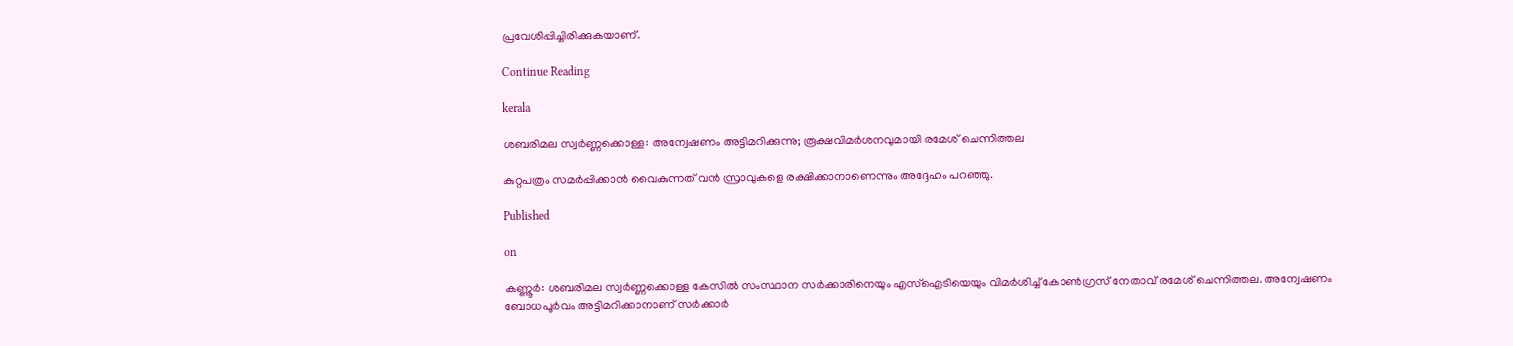പ്രവേശിപ്പിച്ചിരിക്കുകയാണ്.

Continue Reading

kerala

ശബരിമല സ്വര്‍ണ്ണക്കൊള്ള: അന്വേഷണം അട്ടിമറിക്കുന്നു; രൂക്ഷവിമര്‍ശനവുമായി രമേശ് ചെന്നിത്തല

കുറ്റപത്രം സമര്‍പ്പിക്കാന്‍ വൈകുന്നത് വന്‍ സ്രാവുകളെ രക്ഷിക്കാനാണെന്നും അദ്ദേഹം പറഞ്ഞു.

Published

on

കണ്ണൂര്‍: ശബരിമല സ്വര്‍ണ്ണക്കൊള്ള കേസില്‍ സംസ്ഥാന സര്‍ക്കാരിനെയും എസ്‌ഐടിയെയും വിമര്‍ശിച്ച് കോണ്‍ഗ്രസ് നേതാവ് രമേശ് ചെന്നിത്തല. അന്വേഷണം ബോധപൂര്‍വം അട്ടിമറിക്കാനാണ് സര്‍ക്കാര്‍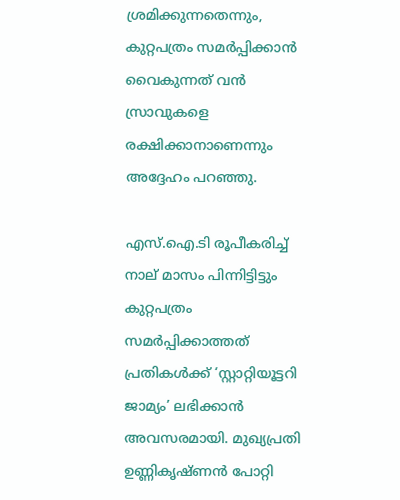ശ്രമിക്കുന്നതെന്നും, കുറ്റപത്രം സമര്‍പ്പിക്കാന്‍ വൈകുന്നത് വന്‍ സ്രാവുകളെ രക്ഷിക്കാനാണെന്നും അദ്ദേഹം പറഞ്ഞു.

എസ്.ഐ.ടി രൂപീകരിച്ച് നാല് മാസം പിന്നിട്ടിട്ടും കുറ്റപത്രം സമര്‍പ്പിക്കാത്തത് പ്രതികള്‍ക്ക് ‘സ്റ്റാറ്റിയൂട്ടറി ജാമ്യം’ ലഭിക്കാന്‍ അവസരമായി. മുഖ്യപ്രതി ഉണ്ണികൃഷ്ണന്‍ പോറ്റി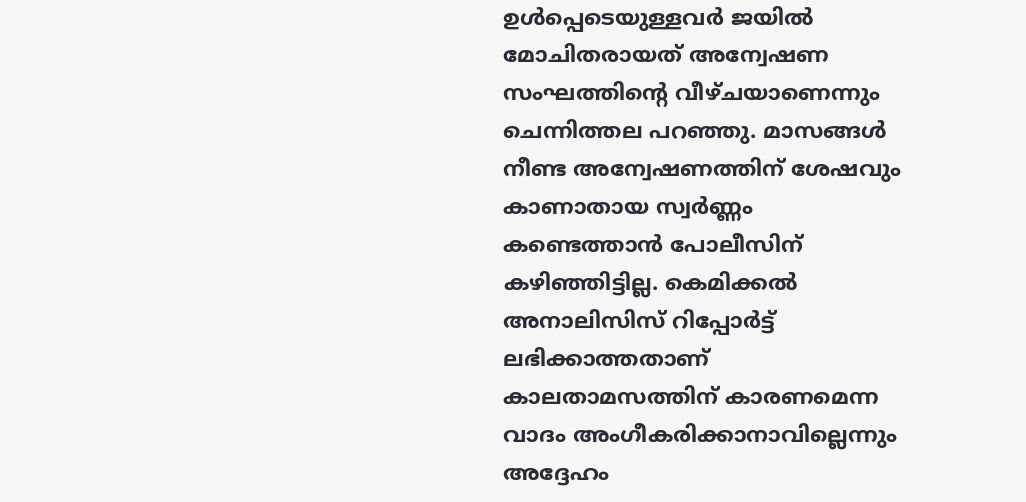ഉള്‍പ്പെടെയുള്ളവര്‍ ജയില്‍ മോചിതരായത് അന്വേഷണ സംഘത്തിന്റെ വീഴ്ചയാണെന്നും ചെന്നിത്തല പറഞ്ഞു. മാസങ്ങള്‍ നീണ്ട അന്വേഷണത്തിന് ശേഷവും കാണാതായ സ്വര്‍ണ്ണം കണ്ടെത്താന്‍ പോലീസിന് കഴിഞ്ഞിട്ടില്ല. കെമിക്കല്‍ അനാലിസിസ് റിപ്പോര്‍ട്ട് ലഭിക്കാത്തതാണ് കാലതാമസത്തിന് കാരണമെന്ന വാദം അംഗീകരിക്കാനാവില്ലെന്നും അദ്ദേഹം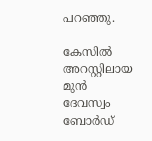പറഞ്ഞു.

കേസില്‍ അറസ്റ്റിലായ മുന്‍ ദേവസ്വം ബോര്‍ഡ്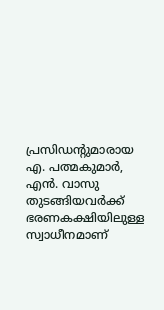പ്രസിഡന്റുമാരായ എ. പത്മകുമാര്‍, എന്‍. വാസു തുടങ്ങിയവര്‍ക്ക് ഭരണകക്ഷിയിലുള്ള സ്വാധീനമാണ്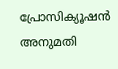പ്രോസിക്യൂഷന്‍ അനുമതി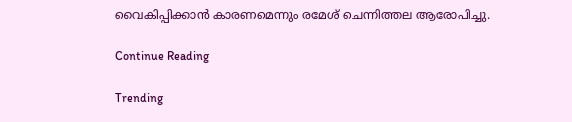വൈകിപ്പിക്കാന്‍ കാരണമെന്നും രമേശ് ചെന്നിത്തല ആരോപിച്ചു.

Continue Reading

Trending